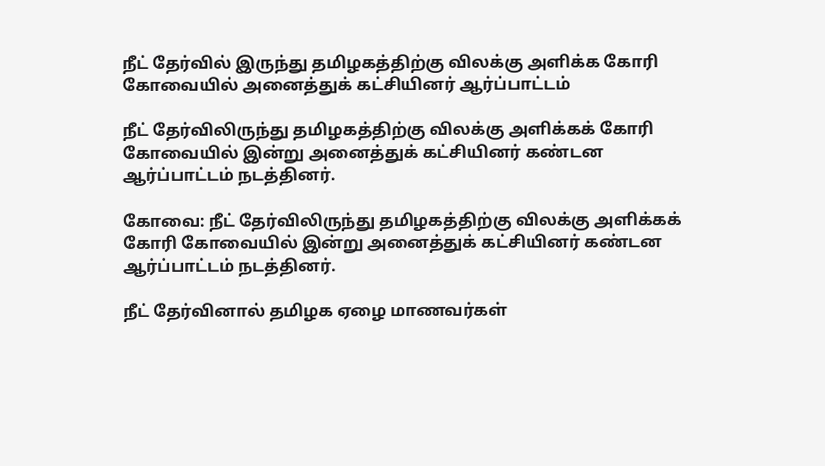நீட் தேர்வில் இருந்து தமிழகத்திற்கு விலக்கு அளிக்க கோரி கோவையில் அனைத்துக் கட்சியினர் ஆர்ப்பாட்டம்

நீட் தேர்விலிருந்து தமிழகத்திற்கு விலக்கு அளிக்கக் கோரி கோவையில் இன்று அனைத்துக் கட்சியினர் கண்டன ஆர்ப்பாட்டம் நடத்தினர்.

கோவை: நீட் தேர்விலிருந்து தமிழகத்திற்கு விலக்கு அளிக்கக் கோரி கோவையில் இன்று அனைத்துக் கட்சியினர் கண்டன ஆர்ப்பாட்டம் நடத்தினர்.

நீட் தேர்வினால் தமிழக ஏழை மாணவர்கள்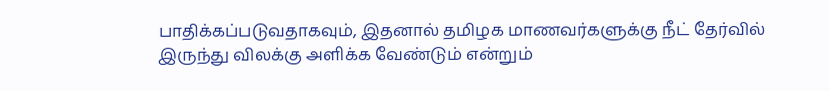பாதிக்கப்படுவதாகவும், இதனால் தமிழக மாணவர்களுக்கு நீட் தேர்வில் இருந்து விலக்கு அளிக்க வேண்டும் என்றும்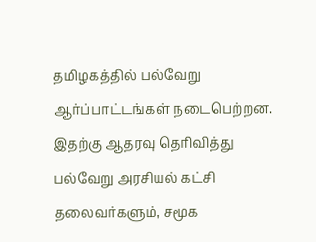தமிழகத்தில் பல்வேறு ஆர்ப்பாட்டங்கள் நடைபெற்றன. இதற்கு ஆதரவு தெரிவித்து பல்வேறு அரசியல் கட்சி தலைவர்களும், சமூக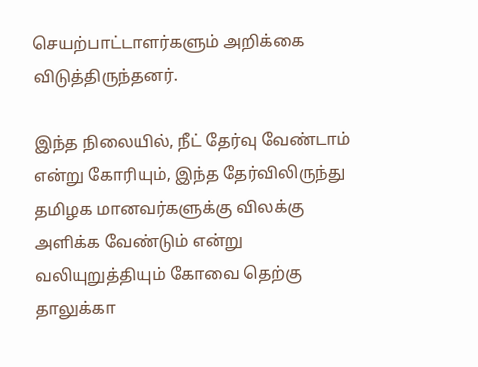செயற்பாட்டாளர்களும் அறிக்கை விடுத்திருந்தனர்.

இந்த நிலையில், நீட் தேர்வு வேண்டாம் என்று கோரியும், இந்த தேர்விலிருந்து தமிழக மானவர்களுக்கு விலக்கு அளிக்க வேண்டும் என்று வலியுறுத்தியும் கோவை தெற்கு தாலுக்கா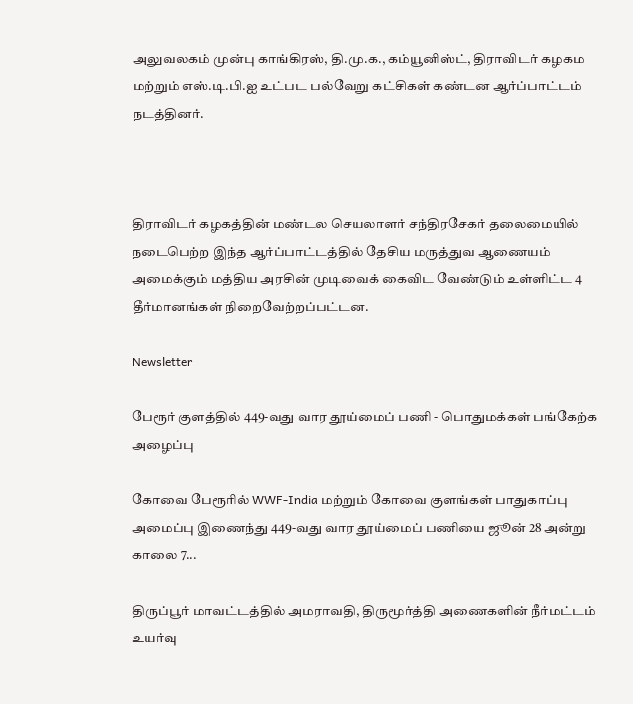அலுவலகம் முன்பு காங்கிரஸ், தி.மு.க., கம்யூனிஸ்ட், திராவிடர் கழகம மற்றும் எஸ்.டி.பி.ஐ உட்பட பல்வேறு கட்சிகள் கண்டன ஆர்ப்பாட்டம் நடத்தினர்.



திராவிடர் கழகத்தின் மண்டல செயலாளர் சந்திரசேகர் தலைமையில் நடைபெற்ற இந்த ஆர்ப்பாட்டத்தில் தேசிய மருத்துவ ஆணையம் அமைக்கும் மத்திய அரசின் முடிவைக் கைவிட வேண்டும் உள்ளிட்ட 4 தீர்மானங்கள் நிறைவேற்றப்பட்டன.

Newsletter

பேரூர் குளத்தில் 449-வது வார தூய்மைப் பணி - பொதுமக்கள் பங்கேற்க அழைப்பு

கோவை பேரூரில் WWF-India மற்றும் கோவை குளங்கள் பாதுகாப்பு அமைப்பு இணைந்து 449-வது வார தூய்மைப் பணியை ஜூன் 28 அன்று காலை 7...

திருப்பூர் மாவட்டத்தில் அமராவதி, திருமூர்த்தி அணைகளின் நீர்மட்டம் உயர்வு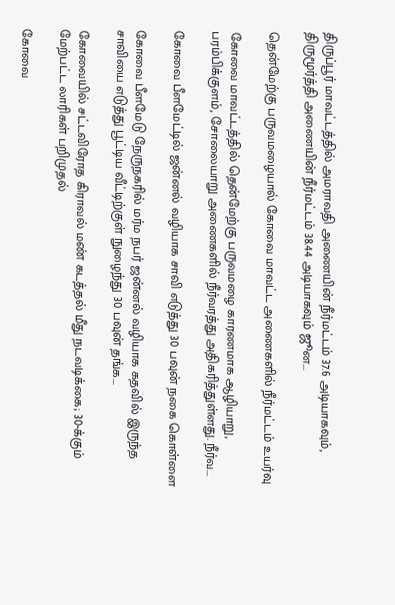திருப்பூர் மாவட்டத்தில் அமராவதி அணையின் நீர்மட்டம் 37.6 அடியாகவும், திருமூர்த்தி அணையின் நீர்மட்டம் 38.44 அடியாகவும் ஜூன...

தென்மேற்கு பருவமழையால் கோவை மாவட்ட அணைகளில் நீர்மட்டம் உயர்வு

கோவை மாவட்டத்தில் தென்மேற்கு பருவமழை காரணமாக ஆழியாறு, பரம்பிக்குளம், சோலையாறு அணைகளில் நீர்வரத்து அதிகரித்துள்ளது. நீர்வ...

கோவை பீளமேட்டில் ஜன்னல் வழியாக சாவி எடுத்து 30 பவுன் நகை கொள்ளை

கோவை பீளமேடு நேருநகரில் மர்ம நபர் ஜன்னல் வழியாக கதவில் இருந்த சாவியை எடுத்து பூட்டிய வீட்டிற்குள் நுழைந்து 30 பவுன் தங்க...

கோவையில் சட்டவிரோத கிராவல் மண் கடத்தல் மீது நடவடிக்கை; 30-க்கும் மேற்பட்ட லாரிகள் பறிமுதல்

கோவை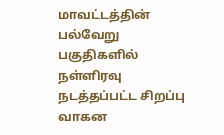மாவட்டத்தின் பல்வேறு பகுதிகளில் நள்ளிரவு நடத்தப்பட்ட சிறப்பு வாகன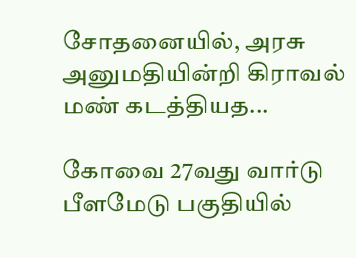சோதனையில், அரசு அனுமதியின்றி கிராவல் மண் கடத்தியத...

கோவை 27வது வார்டு பீளமேடு பகுதியில்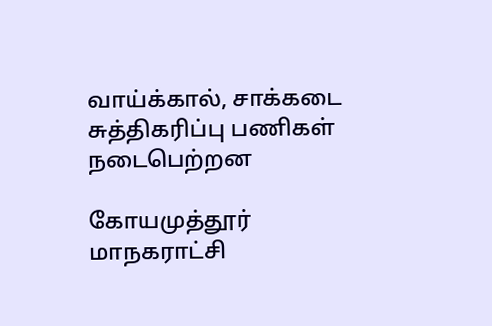வாய்க்கால், சாக்கடை சுத்திகரிப்பு பணிகள் நடைபெற்றன

கோயமுத்தூர் மாநகராட்சி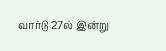வார்டு 27ல் இன்று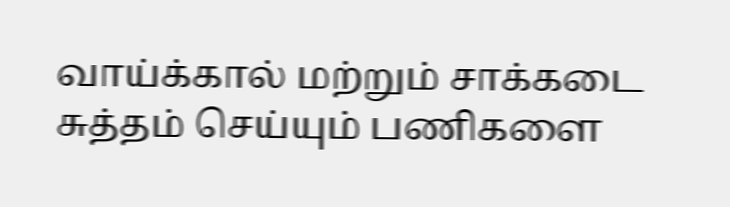வாய்க்கால் மற்றும் சாக்கடை சுத்தம் செய்யும் பணிகளை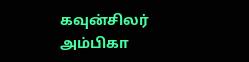கவுன்சிலர் அம்பிகா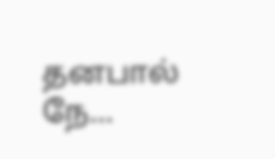தனபால் நே...